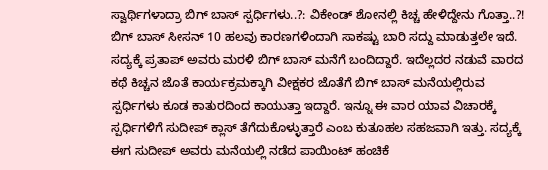ಸ್ವಾರ್ಥಿಗಳಾದ್ರಾ ಬಿಗ್ ಬಾಸ್ ಸ್ಪರ್ಧಿಗಳು..?: ವಿಕೇಂಡ್ ಶೋನಲ್ಲಿ ಕಿಚ್ಚ ಹೇಳಿದ್ದೇನು ಗೊತ್ತಾ..?!
ಬಿಗ್ ಬಾಸ್ ಸೀಸನ್ 10 ಹಲವು ಕಾರಣಗಳಿಂದಾಗಿ ಸಾಕಷ್ಟು ಬಾರಿ ಸದ್ದು ಮಾಡುತ್ತಲೇ ಇದೆ. ಸದ್ಯಕ್ಕೆ ಪ್ರತಾಪ್ ಅವರು ಮರಳಿ ಬಿಗ್ ಬಾಸ್ ಮನೆಗೆ ಬಂದಿದ್ದಾರೆ. ಇದೆಲ್ಲದರ ನಡುವೆ ವಾರದ ಕಥೆ ಕಿಚ್ಚನ ಜೊತೆ ಕಾರ್ಯಕ್ರಮಕ್ಕಾಗಿ ವೀಕ್ಷಕರ ಜೊತೆಗೆ ಬಿಗ್ ಬಾಸ್ ಮನೆಯಲ್ಲಿರುವ ಸ್ಪರ್ಧಿಗಳು ಕೂಡ ಕಾತುರದಿಂದ ಕಾಯುತ್ತಾ ಇದ್ದಾರೆ. ಇನ್ನೂ ಈ ವಾರ ಯಾವ ವಿಚಾರಕ್ಕೆ ಸ್ಪರ್ಧಿಗಳಿಗೆ ಸುದೀಪ್ ಕ್ಲಾಸ್ ತೆಗೆದುಕೊಳ್ಳುತ್ತಾರೆ ಎಂಬ ಕುತೂಹಲ ಸಹಜವಾಗಿ ಇತ್ತು. ಸದ್ಯಕ್ಕೆ ಈಗ ಸುದೀಪ್ ಅವರು ಮನೆಯಲ್ಲಿ ನಡೆದ ಪಾಯಿಂಟ್ ಹಂಚಿಕೆ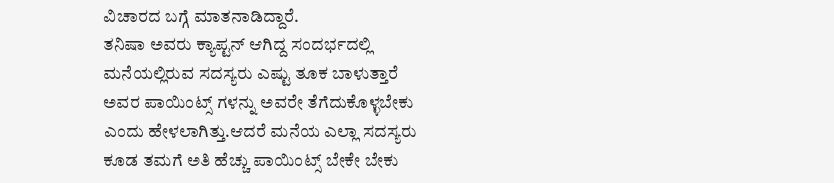ವಿಚಾರದ ಬಗ್ಗೆ ಮಾತನಾಡಿದ್ದಾರೆ.
ತನಿಷಾ ಅವರು ಕ್ಯಾಪ್ಟನ್ ಆಗಿದ್ದ ಸಂದರ್ಭದಲ್ಲಿ ಮನೆಯಲ್ಲಿರುವ ಸದಸ್ಯರು ಎಷ್ಟು ತೂಕ ಬಾಳುತ್ತಾರೆ ಅವರ ಪಾಯಿಂಟ್ಸ್ ಗಳನ್ನು ಅವರೇ ತೆಗೆದುಕೊಳ್ಳಬೇಕು ಎಂದು ಹೇಳಲಾಗಿತ್ತು.ಆದರೆ ಮನೆಯ ಎಲ್ಲಾ ಸದಸ್ಯರು ಕೂಡ ತಮಗೆ ಅತಿ ಹೆಚ್ಚು ಪಾಯಿಂಟ್ಸ್ ಬೇಕೇ ಬೇಕು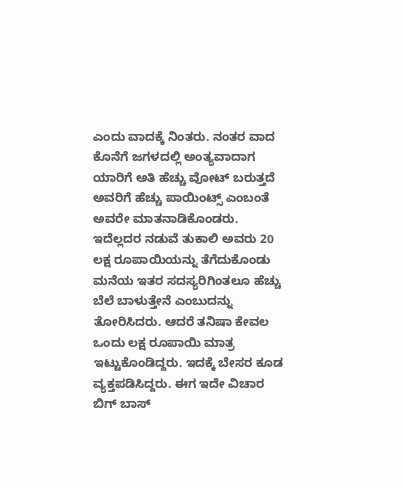ಎಂದು ವಾದಕ್ಕೆ ನಿಂತರು. ನಂತರ ವಾದ ಕೊನೆಗೆ ಜಗಳದಲ್ಲಿ ಅಂತ್ಯವಾದಾಗ ಯಾರಿಗೆ ಅತಿ ಹೆಚ್ಚು ವೋಟ್ ಬರುತ್ತದೆ ಅವರಿಗೆ ಹೆಚ್ಚು ಪಾಯಿಂಟ್ಸ್ ಎಂಬಂತೆ ಅವರೇ ಮಾತನಾಡಿಕೊಂಡರು. ಇದೆಲ್ಲದರ ನಡುವೆ ತುಕಾಲಿ ಅವರು 20 ಲಕ್ಷ ರೂಪಾಯಿಯನ್ನು ತೆಗೆದುಕೊಂಡು ಮನೆಯ ಇತರ ಸದಸ್ಯರಿಗಿಂತಲೂ ಹೆಚ್ಚು ಬೆಲೆ ಬಾಳುತ್ತೇನೆ ಎಂಬುದನ್ನು ತೋರಿಸಿದರು. ಆದರೆ ತನಿಷಾ ಕೇವಲ ಒಂದು ಲಕ್ಷ ರೂಪಾಯಿ ಮಾತ್ರ ಇಟ್ಟುಕೊಂಡಿದ್ದರು. ಇದಕ್ಕೆ ಬೇಸರ ಕೂಡ ವ್ಯಕ್ತಪಡಿಸಿದ್ದರು. ಈಗ ಇದೇ ವಿಚಾರ ಬಿಗ್ ಬಾಸ್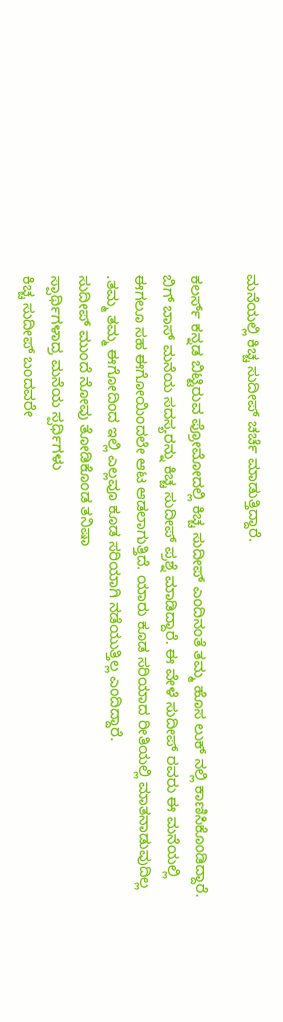ಮನೆಯಲ್ಲಿ ಕಿಚ್ಚ ಸುದೀಪ್ ಚರ್ಚೆ ಮಾಡುತ್ತಿದ್ದಾರೆ.

ಕಲರ್ಸ್ ಕನ್ನಡ ಬಿಟ್ಟಿರುವ ಪ್ರೋಮೋದಲ್ಲಿ ಕಿಚ್ಚ ಸುದೀಪ್ ಎಂದಿನಂತೆ ತಮ್ಮ ಹೊಸ ಲುಕ್ ನಲ್ಲಿ ಕಾಣಿಸಿಕೊಂಡಿದ್ದಾರೆ. ಬಿಗ್ ಬಾಸ್ ಮನೆಯ ಸದಸ್ಯರನ್ನು ಕಿಚ್ಚ ಸುದೀಪ್ ಪ್ರಶ್ನೆ ಮಾಡಿದ್ದಾರೆ. ಈ ವೇಳೆ ಸುದೀಪ್ ರವರು ಈ ಮನೆಯಲ್ಲಿ ಈಗಲೂ ಸಹ ಈಗೋಯಿಂದಲೇ ಆಟ ಆಡಲಾಗುತ್ತಿದೆ. ಯಾರು ಕೂಡ ಸರಿಯಾದ ರೀತಿಯಲ್ಲಿ ಮಾತನಾಡುವುದಿಲ್ಲ .ತಮ್ಮ ತಮ್ಮ ಈಗೋದಿಂದ ಇಲ್ಲಿ ಎಲ್ಲವೂ ಕೂಡ ಸರಿಯಾಗಿ ನಡೆಯುತ್ತಿಲ್ಲ ಎಂದಿದ್ದಾರೆ.
ಸುದೀಪ್ ಮುಂದೆ ನೋವು ತೋಡಿಕೊಂಡ ತನಿಷಾ
ಸ್ಪಾರ್ಥಿಗಳಾದ್ರ ಮನೆಯ ಸ್ಪರ್ಧಿಗಳು
ಕಿಚ್ಚ ಸುದೀಪ್ ಬಂದವರೇ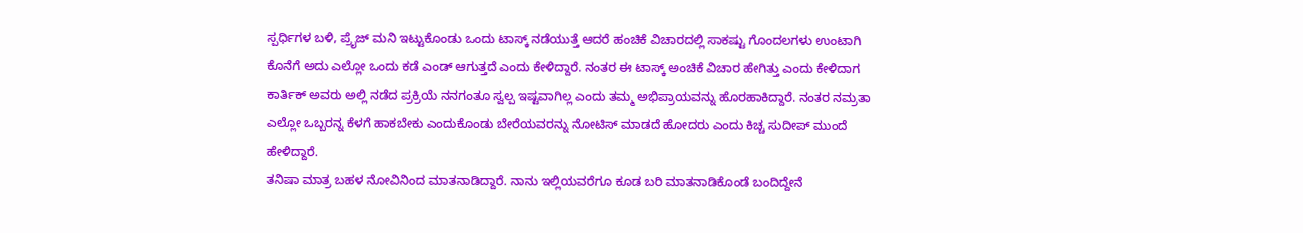ಸ್ಪರ್ಧಿಗಳ ಬಳಿ, ಪ್ರೈಜ್ ಮನಿ ಇಟ್ಟುಕೊಂಡು ಒಂದು ಟಾಸ್ಕ್ ನಡೆಯುತ್ತೆ ಆದರೆ ಹಂಚಿಕೆ ವಿಚಾರದಲ್ಲಿ ಸಾಕಷ್ಟು ಗೊಂದಲಗಳು ಉಂಟಾಗಿ ಕೊನೆಗೆ ಅದು ಎಲ್ಲೋ ಒಂದು ಕಡೆ ಎಂಡ್ ಆಗುತ್ತದೆ ಎಂದು ಕೇಳಿದ್ದಾರೆ. ನಂತರ ಈ ಟಾಸ್ಕ್ ಅಂಚಿಕೆ ವಿಚಾರ ಹೇಗಿತ್ತು ಎಂದು ಕೇಳಿದಾಗ ಕಾರ್ತಿಕ್ ಅವರು ಅಲ್ಲಿ ನಡೆದ ಪ್ರಕ್ರಿಯೆ ನನಗಂತೂ ಸ್ವಲ್ಪ ಇಷ್ಟವಾಗಿಲ್ಲ ಎಂದು ತಮ್ಮ ಅಭಿಪ್ರಾಯವನ್ನು ಹೊರಹಾಕಿದ್ದಾರೆ. ನಂತರ ನಮ್ರತಾ ಎಲ್ಲೋ ಒಬ್ಬರನ್ನ ಕೆಳಗೆ ಹಾಕಬೇಕು ಎಂದುಕೊಂಡು ಬೇರೆಯವರನ್ನು ನೋಟಿಸ್ ಮಾಡದೆ ಹೋದರು ಎಂದು ಕಿಚ್ಚ ಸುದೀಪ್ ಮುಂದೆ ಹೇಳಿದ್ದಾರೆ.
ತನಿಷಾ ಮಾತ್ರ ಬಹಳ ನೋವಿನಿಂದ ಮಾತನಾಡಿದ್ದಾರೆ. ನಾನು ಇಲ್ಲಿಯವರೆಗೂ ಕೂಡ ಬರಿ ಮಾತನಾಡಿಕೊಂಡೆ ಬಂದಿದ್ದೇನೆ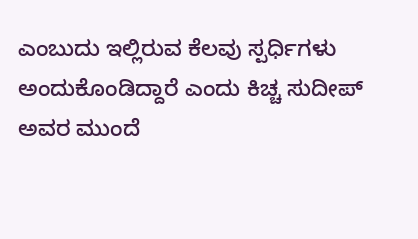ಎಂಬುದು ಇಲ್ಲಿರುವ ಕೆಲವು ಸ್ಪರ್ಧಿಗಳು ಅಂದುಕೊಂಡಿದ್ದಾರೆ ಎಂದು ಕಿಚ್ಚ ಸುದೀಪ್ ಅವರ ಮುಂದೆ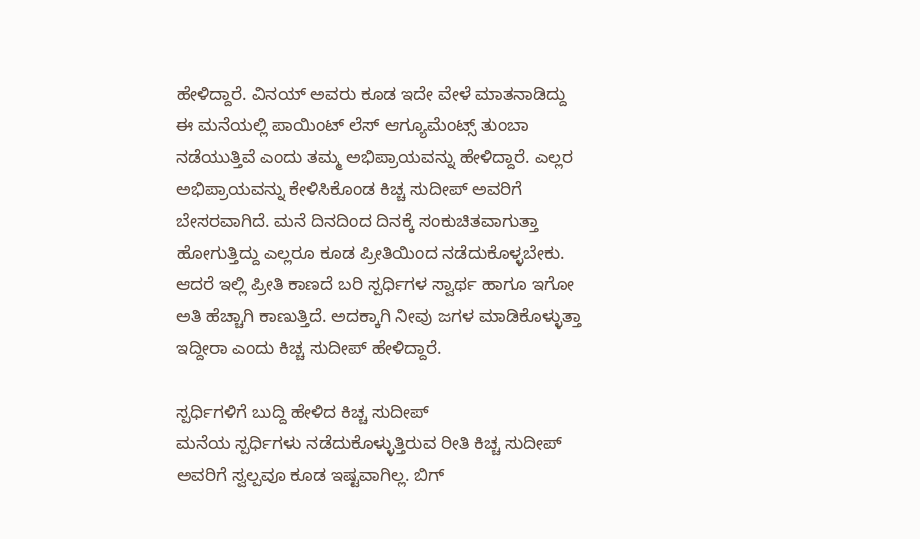ಹೇಳಿದ್ದಾರೆ. ವಿನಯ್ ಅವರು ಕೂಡ ಇದೇ ವೇಳೆ ಮಾತನಾಡಿದ್ದು ಈ ಮನೆಯಲ್ಲಿ ಪಾಯಿಂಟ್ ಲೆಸ್ ಆಗ್ಯೂಮೆಂಟ್ಸ್ ತುಂಬಾ ನಡೆಯುತ್ತಿವೆ ಎಂದು ತಮ್ಮ ಅಭಿಪ್ರಾಯವನ್ನು ಹೇಳಿದ್ದಾರೆ. ಎಲ್ಲರ ಅಭಿಪ್ರಾಯವನ್ನು ಕೇಳಿಸಿಕೊಂಡ ಕಿಚ್ಚ ಸುದೀಪ್ ಅವರಿಗೆ ಬೇಸರವಾಗಿದೆ. ಮನೆ ದಿನದಿಂದ ದಿನಕ್ಕೆ ಸಂಕುಚಿತವಾಗುತ್ತಾ ಹೋಗುತ್ತಿದ್ದು ಎಲ್ಲರೂ ಕೂಡ ಪ್ರೀತಿಯಿಂದ ನಡೆದುಕೊಳ್ಳಬೇಕು. ಆದರೆ ಇಲ್ಲಿ ಪ್ರೀತಿ ಕಾಣದೆ ಬರಿ ಸ್ಪರ್ಧಿಗಳ ಸ್ವಾರ್ಥ ಹಾಗೂ ಇಗೋ ಅತಿ ಹೆಚ್ಚಾಗಿ ಕಾಣುತ್ತಿದೆ. ಅದಕ್ಕಾಗಿ ನೀವು ಜಗಳ ಮಾಡಿಕೊಳ್ಳುತ್ತಾ ಇದ್ದೀರಾ ಎಂದು ಕಿಚ್ಚ ಸುದೀಪ್ ಹೇಳಿದ್ದಾರೆ.

ಸ್ಪರ್ಧಿಗಳಿಗೆ ಬುದ್ದಿ ಹೇಳಿದ ಕಿಚ್ಚ ಸುದೀಪ್
ಮನೆಯ ಸ್ಪರ್ಧಿಗಳು ನಡೆದುಕೊಳ್ಳುತ್ತಿರುವ ರೀತಿ ಕಿಚ್ಚ ಸುದೀಪ್ ಅವರಿಗೆ ಸ್ವಲ್ಪವೂ ಕೂಡ ಇಷ್ಟವಾಗಿಲ್ಲ. ಬಿಗ್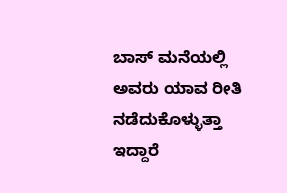ಬಾಸ್ ಮನೆಯಲ್ಲಿ ಅವರು ಯಾವ ರೀತಿ ನಡೆದುಕೊಳ್ಳುತ್ತಾ ಇದ್ದಾರೆ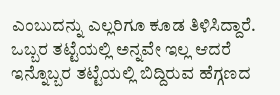ಎಂಬುದನ್ನು ಎಲ್ಲರಿಗೂ ಕೂಡ ತಿಳಿಸಿದ್ದಾರೆ. ಒಬ್ಬರ ತಟ್ಟೆಯಲ್ಲಿ ಅನ್ನವೇ ಇಲ್ಲ ಆದರೆ ಇನ್ನೊಬ್ಬರ ತಟ್ಟೆಯಲ್ಲಿ ಬಿದ್ದಿರುವ ಹೆಗ್ಗಣದ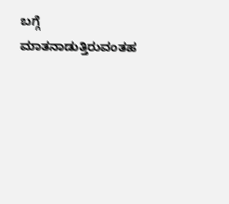ಬಗ್ಗೆ ಮಾತನಾಡುತ್ತಿರುವಂತಹ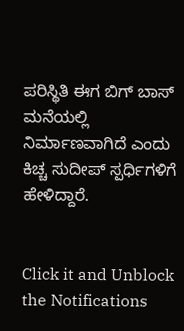ಪರಿಸ್ಥಿತಿ ಈಗ ಬಿಗ್ ಬಾಸ್ ಮನೆಯಲ್ಲಿ ನಿರ್ಮಾಣವಾಗಿದೆ ಎಂದು ಕಿಚ್ಚ ಸುದೀಪ್ ಸ್ಪರ್ಧಿಗಳಿಗೆ ಹೇಳಿದ್ದಾರೆ.


Click it and Unblock the Notifications